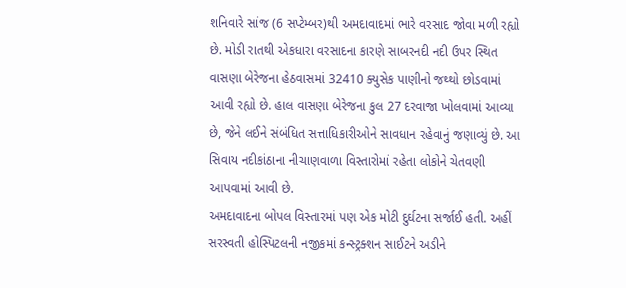શનિવારે સાંજ (6 સપ્ટેમ્બર)થી અમદાવાદમાં ભારે વરસાદ જોવા મળી રહ્યો છે. મોડી રાતથી એકધારા વરસાદના કારણે સાબરનદી નદી ઉપર સ્થિત વાસણા બેરેજના હેઠવાસમાં 32410 ક્યુસેક પાણીનો જથ્થો છોડવામાં આવી રહ્યો છે. હાલ વાસણા બેરેજના કુલ 27 દરવાજા ખોલવામાં આવ્યા છે, જેને લઈને સંબંધિત સત્તાધિકારીઓને સાવધાન રહેવાનું જણાવ્યું છે. આ સિવાય નદીકાંઠાના નીચાણવાળા વિસ્તારોમાં રહેતા લોકોને ચેતવણી આપવામાં આવી છે.
અમદાવાદના બોપલ વિસ્તારમાં પણ એક મોટી દુર્ઘટના સર્જાઈ હતી. અહીં સરસ્વતી હોસ્પિટલની નજીકમાં કન્સ્ટ્રક્શન સાઈટને અડીને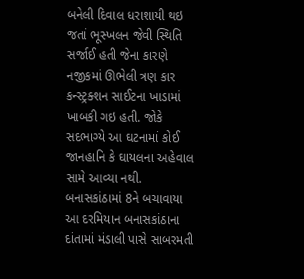બનેલી દિવાલ ધરાશાયી થઇ જતાં ભૂસ્ખલન જેવી સ્થિતિ સર્જાઈ હતી જેના કારણે નજીકમાં ઊભેલી ત્રણ કાર કન્સ્ટ્રક્શન સાઈટના ખાડામાં ખાબકી ગઇ હતી. જોકે સદભાગ્યે આ ઘટનામાં કોઈ જાનહાનિ કે ઘાયલના અહેવાલ સામે આવ્યા નથી.
બનાસકાંઠામાં 8ને બચાવાયા
આ દરમિયાન બનાસકાંઠાના દાંતામાં મંડાલી પાસે સાબરમતી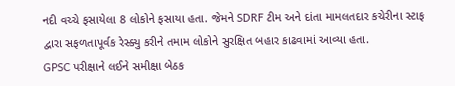નદી વચ્ચે ફસાયેલા 8 લોકોને ફસાયા હતા. જેમને SDRF ટીમ અને દાંતા મામલતદાર કચેરીના સ્ટાફ દ્વારા સફળતાપૂર્વક રેસ્ક્યુ કરીને તમામ લોકોને સુરક્ષિત બહાર કાઢવામાં આવ્યા હતા.
GPSC પરીક્ષાને લઈને સમીક્ષા બેઠક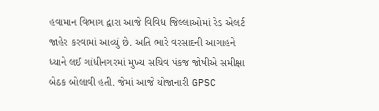હવામાન વિભાગ દ્વારા આજે વિવિધ જિલ્લાઓમાં રેડ એલર્ટ જાહેર કરવામાં આવ્યું છે. અતિ ભારે વરસાદની આગાહને ધ્યાને લઈ ગાંધીનગરમાં મુખ્ય સચિવ પંકજ જોષીએ સમીક્ષા બેઠક બોલાવી હતી. જેમાં આજે યોજાનારી GPSC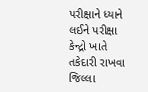પરીક્ષાને ધ્યાને લઈને પરીક્ષા કેન્દ્રો ખાતે તકેદારી રાખવા જિલ્લા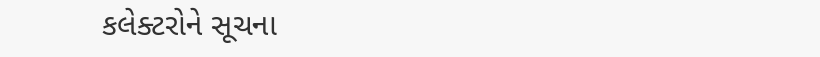કલેક્ટરોને સૂચના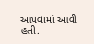આપવામાં આવી હતી.